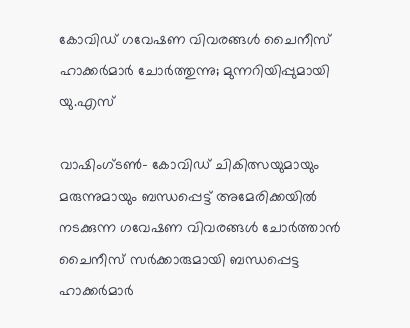കോവിഡ് ഗവേഷണ വിവരങ്ങള്‍ ചൈനീസ് ഹാക്കര്‍മാര്‍ ചോര്‍ത്തുന്നു; മുന്നറിയിപ്പുമായി യു.എസ്

വാഷിംഗ്ടണ്‍- കോവിഡ് ചികിത്സയുമായും മരുന്നുമായും ബന്ധപ്പെട്ട് അമേരിക്കയില്‍ നടക്കുന്ന ഗവേഷണ വിവരങ്ങള്‍ ചോര്‍ത്താന്‍ ചൈനീസ് സര്‍ക്കാരുമായി ബന്ധപ്പെട്ട ഹാക്കര്‍മാര്‍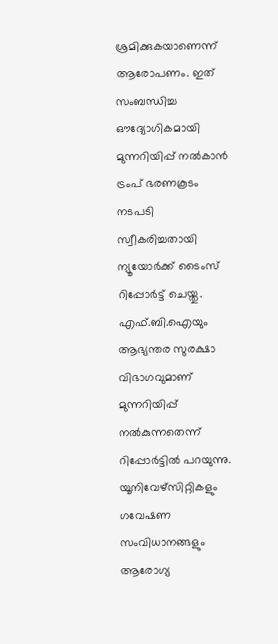ശ്രമിക്കുകയാണെന്ന് ആരോപണം. ഇത് സംബന്ധിച്ച ഔദ്യോഗികമായി മുന്നറിയിപ്പ് നല്‍കാന്‍ ട്രംപ് ഭരണകൂടം നടപടി സ്വീകരിച്ചതായി ന്യൂയോര്‍ക്ക് ടൈംസ് റിപ്പോര്‍ട്ട് ചെയ്തു. എഫ്.ബി.ഐയും ആഭ്യന്തര സുരക്ഷാ വിഭാഗവുമാണ് മുന്നറിയിപ്പ് നല്‍കുന്നതെന്ന് റിപ്പോര്‍ട്ടില്‍ പറയുന്നു. യൂനിവേഴ്‌സിറ്റികളും ഗവേഷണ സംവിധാനങ്ങളും ആരോഗ്യ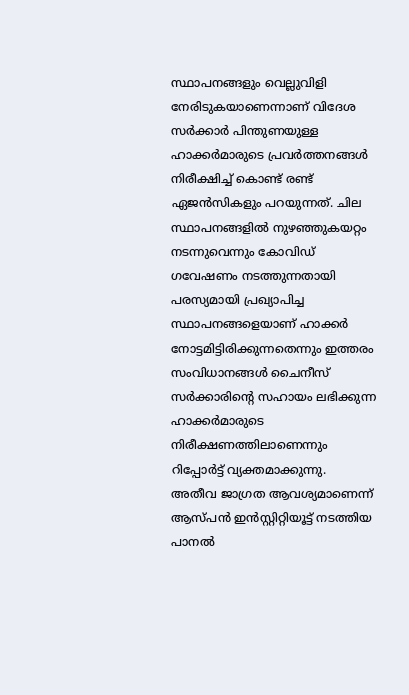സ്ഥാപനങ്ങളും വെല്ലുവിളി നേരിടുകയാണെന്നാണ് വിദേശ സര്‍ക്കാര്‍ പിന്തുണയുള്ള ഹാക്കര്‍മാരുടെ പ്രവര്‍ത്തനങ്ങള്‍ നിരീക്ഷിച്ച് കൊണ്ട് രണ്ട് ഏജന്‍സികളും പറയുന്നത്. ചില സ്ഥാപനങ്ങളില്‍ നുഴഞ്ഞുകയറ്റം നടന്നുവെന്നും കോവിഡ് ഗവേഷണം നടത്തുന്നതായി പരസ്യമായി പ്രഖ്യാപിച്ച സ്ഥാപനങ്ങളെയാണ് ഹാക്കര്‍ നോട്ടമിട്ടിരിക്കുന്നതെന്നും ഇത്തരം സംവിധാനങ്ങള്‍ ചൈനീസ് സര്‍ക്കാരിന്റെ സഹായം ലഭിക്കുന്ന ഹാക്കര്‍മാരുടെ നിരീക്ഷണത്തിലാണെന്നും റിപ്പോര്‍ട്ട് വ്യക്തമാക്കുന്നു.
അതീവ ജാഗ്രത ആവശ്യമാണെന്ന് ആസ്പന്‍ ഇന്‍സ്റ്റിറ്റിയൂട്ട് നടത്തിയ പാനല്‍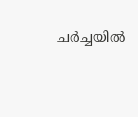ചര്‍ച്ചയില്‍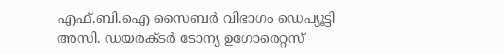എഫ്.ബി.ഐ സൈബര്‍ വിഭാഗം ഡെപ്യൂട്ടി അസി. ഡയരക്ടര്‍ ടോന്യ ഉഗോരെറ്റസ്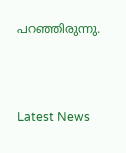പറഞ്ഞിരുന്നു.



Latest News